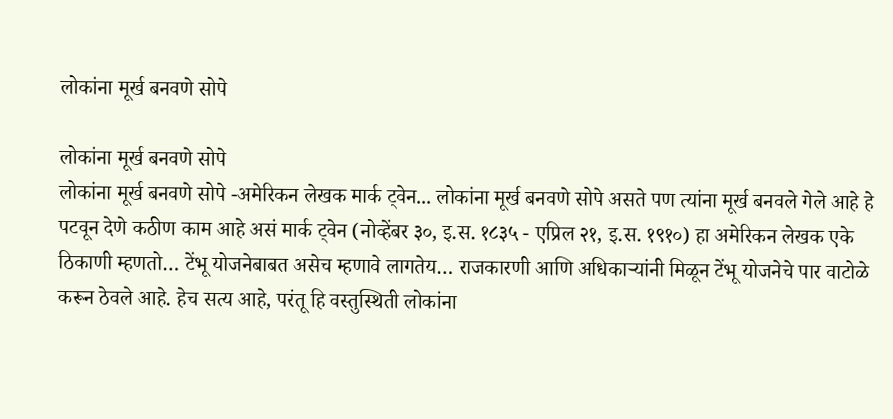लोकांना मूर्ख बनवणे सोपे

लोकांना मूर्ख बनवणे सोपे
लोकांना मूर्ख बनवणे सोपे -अमेरिकन लेखक मार्क ट्वेन... लोकांना मूर्ख बनवणे सोपे असते पण त्यांना मूर्ख बनवले गेले आहे हे पटवून देणे कठीण काम आहे असं मार्क ट्वेन (नोव्हेंबर ३०, इ.स. १८३५ - एप्रिल २१, इ.स. १९१०) हा अमेरिकन लेखक एके ठिकाणी म्हणतो… टेंभू योजनेबाबत असेच म्हणावे लागतेय… राजकारणी आणि अधिकाऱ्यांनी मिळून टेंभू योजनेचे पार वाटोळे करून ठेवले आहे. हेच सत्य आहे, परंतू हि वस्तुस्थिती लोकांना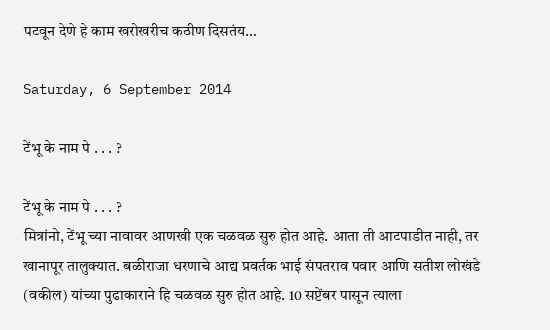पटवून देणे हे काम खरोखरीच कठीण दिसतंय…

Saturday, 6 September 2014

टेंभू के नाम पे . . . ?

टेंभू के नाम पे . . . ?
मित्रांनो, टेंभू च्या नावावर आणखी एक चळवळ सुरु होत आहे. आता ती आटपाडीत नाही, तर खानापूर तालुक्यात. बळीराजा धरणाचे आद्य प्रवर्तक भाई संपतराव पवार आणि सतीश लोखंडे (वकील) यांच्या पुढाकाराने हि चळवळ सुरु होत आहे. 10 सप्टेंबर पासून त्याला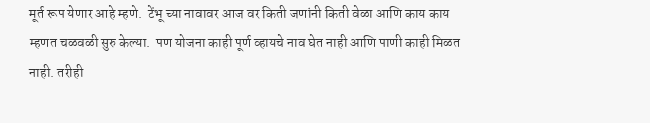मूर्त रूप येणार आहे म्हणे.  टेंभू च्या नावावर आज वर किती जणांनी किती वेळा आणि काय काय म्हणत चळवळी सुरु केल्या.  पण योजना काही पूर्ण व्हायचे नाव घेत नाही आणि पाणी काही मिळत नाही. तरीही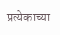प्रत्येकाच्या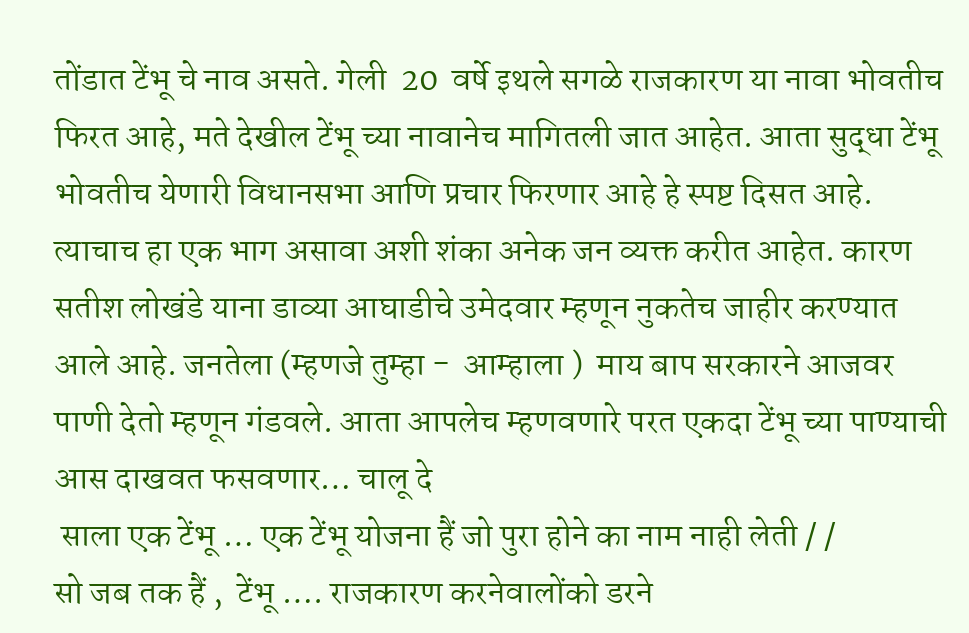तोंडात टेंभू चे नाव असते. गेली  20  वर्षे इथले सगळे राजकारण या नावा भोवतीच फिरत आहे, मते देखील टेंभू च्या नावानेच मागितली जात आहेत. आता सुद्धा टेंभू भोवतीच येणारी विधानसभा आणि प्रचार फिरणार आहे हे स्पष्ट दिसत आहे. त्याचाच हा एक भाग असावा अशी शंका अनेक जन व्यक्त करीत आहेत. कारण सतीश लोखंडे याना डाव्या आघाडीचे उमेदवार म्हणून नुकतेच जाहीर करण्यात आले आहे. जनतेला (म्हणजे तुम्हा -  आम्हाला )  माय बाप सरकारने आजवर पाणी देतो म्हणून गंडवले. आता आपलेच म्हणवणारे परत एकदा टेंभू च्या पाण्याची आस दाखवत फसवणार… चालू दे
 साला एक टेंभू … एक टेंभू योजना हैं जो पुरा होने का नाम नाही लेती / /
सो जब तक हैं ,  टेंभू …. राजकारण करनेवालोंको डरने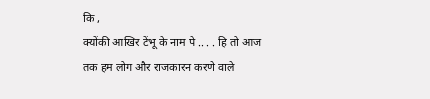कि ,
क्योंकी आखिर टेंभू के नाम पे .. . . हि तो आज तक हम लोग और राजकारन करणे वाले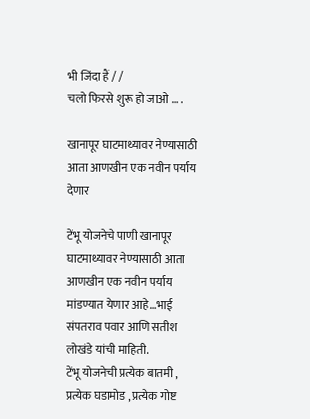भी जिंदा हैं / /
चलो फिरसे शुरू हो जाओ … .

खानापूर घाटमाथ्यावर नेण्यासाठी आता आणखीन एक नवीन पर्याय देणार

टेंभू योजनेचे पाणी खानापूर घाटमाथ्यावर नेण्यासाठी आता आणखीन एक नवीन पर्याय  मांडण्यात येणार आहे…भाई संपतराव पवार आणि सतीश लोखंडे यांची माहिती.
टेंभू योजनेची प्रत्येक बातमी , प्रत्येक घडामोड , प्रत्येक गोष्ट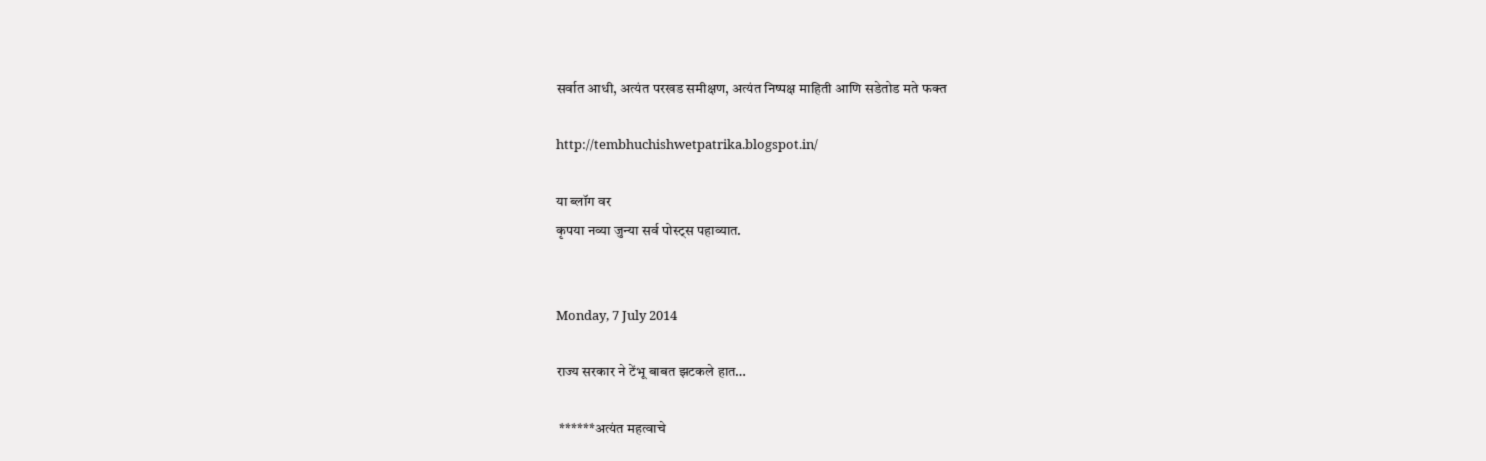सर्वात आधी, अत्यंत परखड समीक्षण, अत्यंत निष्पक्ष माहिती आणि सडेतोड मते फक्त

http://tembhuchishwetpatrika.blogspot.in/

या ब्लॉग वर
कृपया नव्या जुन्या सर्व पोस्ट्स पहाव्यात.


Monday, 7 July 2014

राज्य सरकार ने टेंभू बाबत झटकले हात…

 ******अत्यंत महत्वाचे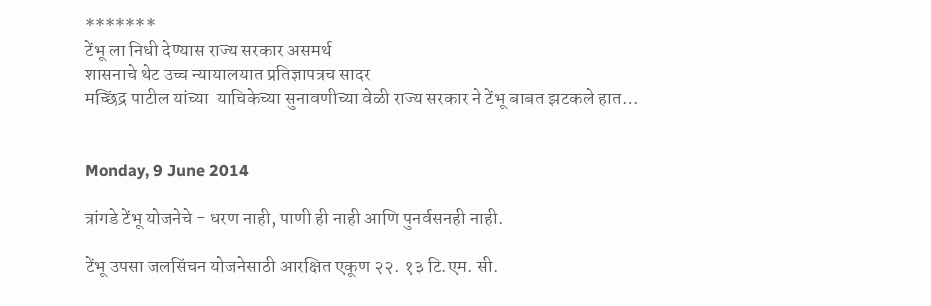*******
टेंभू ला निधी देण्यास राज्य सरकार असमर्थ
शासनाचे थेट उच्च न्यायालयात प्रतिज्ञापत्रच सादर
मच्छिंद्र पाटील यांच्या  याचिकेच्या सुनावणीच्या वेळी राज्य सरकार ने टेंभू बाबत झटकले हात…


Monday, 9 June 2014

त्रांगडे टेंभू योजनेचे - धरण नाही, पाणी ही नाही आणि पुनर्वसनही नाही.

टेंभू उपसा जलसिंचन योजनेसाठी आरक्षित एकूण २२. १३ टि.एम. सी.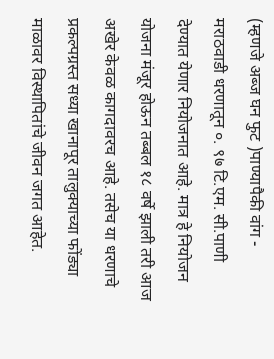(म्हणजे अब्ज घन फुट )पाण्यापैकी वांग - मराठवाडी धरणातून ०. ९७ टि.एम. सी.पाणी देण्यात येणार नियोजनात आहे. मात्र हे नियोजन योजना मंजूर होऊन तब्बल १८ वर्षे झाली तरी आज अखेर केवळ कागदावरच आहे. तसेच या धरणाचे प्रकल्पग्रस्त सध्या खानापूर तालुक्याच्या फोंड्या माळावर विस्थापितांचे जीवन जगत आहेत.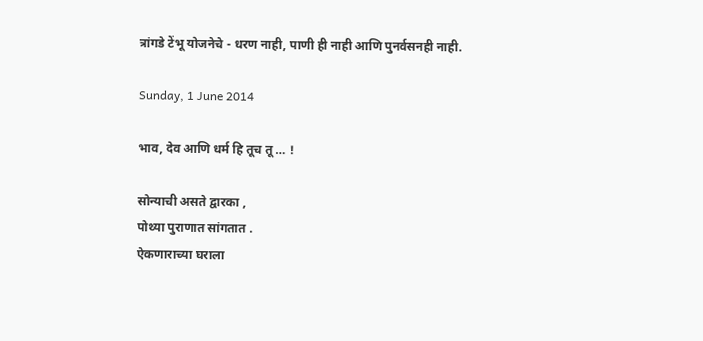त्रांगडे टेंभू योजनेचे - धरण नाही, पाणी ही नाही आणि पुनर्वसनही नाही.

Sunday, 1 June 2014

भाव, देव आणि धर्म हि तूच तू … !

सोन्याची असते द्वारका ,
पोथ्या पुराणात सांगतात .
ऐकणाराच्या घराला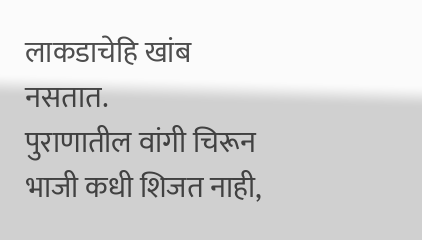लाकडाचेहि खांब नसतात.
पुराणातील वांगी चिरून भाजी कधी शिजत नाही,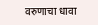वरुणाचा धावा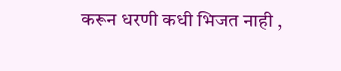करून धरणी कधी भिजत नाही ,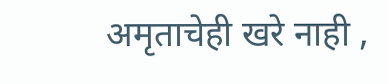अमृताचेही खरे नाही ,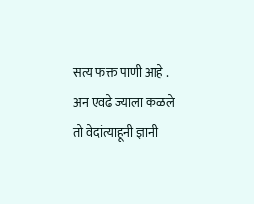सत्य फक्त पाणी आहे .
अन एवढे ज्याला कळले
तो वेदांत्याहूनी ज्ञानी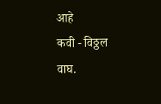आहे
कवी - विठ्ठल वाघ.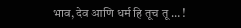भाव, देव आणि धर्म हि तूच तू … !